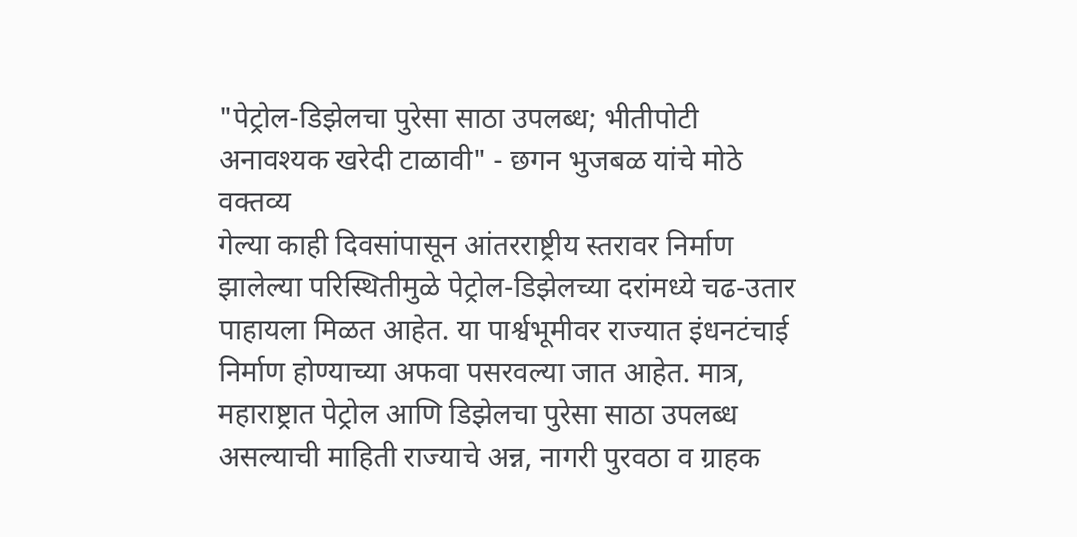"पेट्रोल-डिझेलचा पुरेसा साठा उपलब्ध; भीतीपोटी अनावश्यक खरेदी टाळावी" - छगन भुजबळ यांचे मोठे वक्तव्य
गेल्या काही दिवसांपासून आंतरराष्ट्रीय स्तरावर निर्माण झालेल्या परिस्थितीमुळे पेट्रोल-डिझेलच्या दरांमध्ये चढ-उतार पाहायला मिळत आहेत. या पार्श्वभूमीवर राज्यात इंधनटंचाई निर्माण होण्याच्या अफवा पसरवल्या जात आहेत. मात्र, महाराष्ट्रात पेट्रोल आणि डिझेलचा पुरेसा साठा उपलब्ध असल्याची माहिती राज्याचे अन्न, नागरी पुरवठा व ग्राहक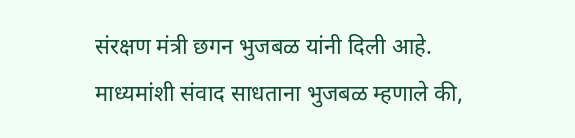संरक्षण मंत्री छगन भुजबळ यांनी दिली आहे.
माध्यमांशी संवाद साधताना भुजबळ म्हणाले की,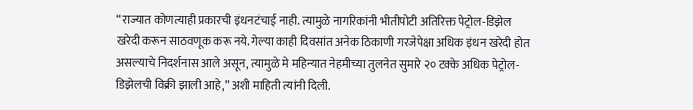“राज्यात कोणत्याही प्रकारची इंधनटंचाई नाही. त्यामुळे नागरिकांनी भीतीपोटी अतिरिक्त पेट्रोल-डिझेल खरेदी करून साठवणूक करू नये. गेल्या काही दिवसांत अनेक ठिकाणी गरजेपेक्षा अधिक इंधन खरेदी होत असल्याचे निदर्शनास आले असून, त्यामुळे मे महिन्यात नेहमीच्या तुलनेत सुमारे २० टक्के अधिक पेट्रोल-डिझेलची विक्री झाली आहे,” अशी माहिती त्यांनी दिली.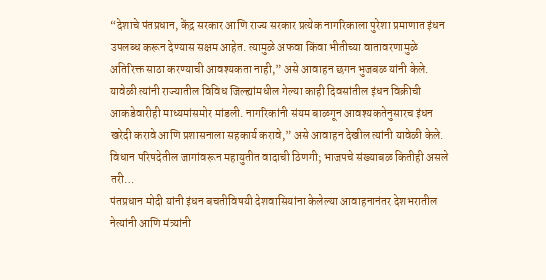“देशाचे पंतप्रधान, केंद्र सरकार आणि राज्य सरकार प्रत्येक नागरिकाला पुरेशा प्रमाणात इंधन उपलब्ध करून देण्यास सक्षम आहेत. त्यामुळे अफवा किंवा भीतीच्या वातावरणामुळे अतिरिक्त साठा करण्याची आवश्यकता नाही,” असे आवाहन छगन भुजबळ यांनी केले. यावेळी त्यांनी राज्यातील विविध जिल्ह्यांमधील गेल्या काही दिवसांतील इंधन विक्रीची आकडेवारीही माध्यमांसमोर मांडली. नागरिकांनी संयम बाळगून आवश्यकतेनुसारच इंधन खरेदी करावे आणि प्रशासनाला सहकार्य करावे,” असे आवाहन देखील त्यांनी यावेळी केले.
विधान परिषदेतील जागांवरून महायुतीत वादाची ठिणगी; भाजपचे संख्याबळ कितीही असले तरी…
पंतप्रधान मोदी यांनी इंधन बचतीविषयी देशवासियांना केलेल्या आवाहनानंतर देशभरातील नेत्यांनी आणि मंत्र्यांनी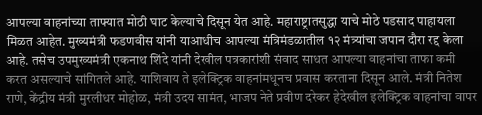आपल्या वाहनांच्या ताफ्यात मोठी घाट केल्याचे दिसून येत आहे. महाराष्ट्रातसुद्धा याचे मोठे पडसाद पाहायला मिळत आहेत. मुख्यमंत्री फडणवीस यांनी याआधीच आपल्या मंत्रिमंडळातील १२ मंत्र्यांचा जपान दौरा रद्द केला आहे. तसेच उपमुख्यमंत्री एकनाथ शिंदे यांनी देखील पत्रकारांशी संवाद साधत आपल्या वाहनांचा ताफा कमी करत असल्याचे सांगितले आहे. याशिवाय ते इलेक्ट्रिक वाहनांमधूनच प्रवास करताना दिसून आले. मंत्री नितेश राणे, केंद्रीय मंत्री मुरलीधर मोहोळ, मंत्री उदय सामंत, भाजप नेते प्रवीण दरेकर हेदेखील इलेक्ट्रिक वाहनांचा वापर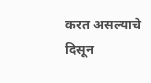करत असल्याचे दिसून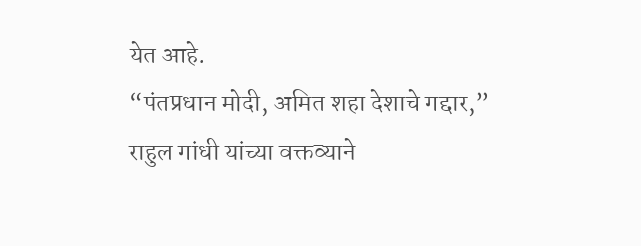येत आहे.
“पंतप्रधान मोदी, अमित शहा देशाचे गद्दार,” राहुल गांधी यांच्या वक्तव्याने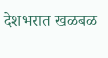देशभरात खळबळ